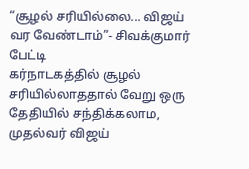“சூழல் சரியில்லை... விஜய் வர வேண்டாம்”- சிவக்குமார் பேட்டி
கர்நாடகத்தில் சூழல் சரியில்லாததால் வேறு ஒரு தேதியில் சந்திக்கலாம, முதல்வர் விஜய்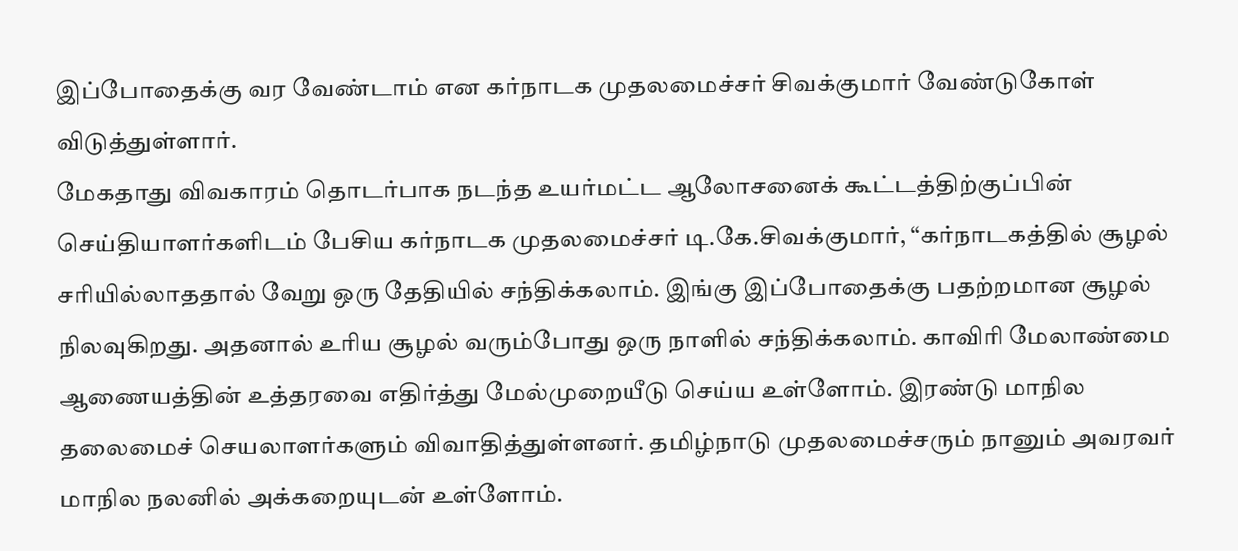இப்போதைக்கு வர வேண்டாம் என கர்நாடக முதலமைச்சர் சிவக்குமார் வேண்டுகோள் விடுத்துள்ளார்.
மேகதாது விவகாரம் தொடர்பாக நடந்த உயர்மட்ட ஆலோசனைக் கூட்டத்திற்குப்பின் செய்தியாளர்களிடம் பேசிய கர்நாடக முதலமைச்சர் டி.கே.சிவக்குமார், “கர்நாடகத்தில் சூழல் சரியில்லாததால் வேறு ஒரு தேதியில் சந்திக்கலாம். இங்கு இப்போதைக்கு பதற்றமான சூழல் நிலவுகிறது. அதனால் உரிய சூழல் வரும்போது ஒரு நாளில் சந்திக்கலாம். காவிரி மேலாண்மை ஆணையத்தின் உத்தரவை எதிர்த்து மேல்முறையீடு செய்ய உள்ளோம். இரண்டு மாநில தலைமைச் செயலாளர்களும் விவாதித்துள்ளனர். தமிழ்நாடு முதலமைச்சரும் நானும் அவரவர் மாநில நலனில் அக்கறையுடன் உள்ளோம்.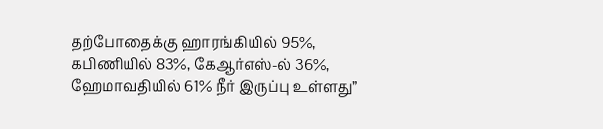தற்போதைக்கு ஹாரங்கியில் 95%, கபிணியில் 83%, கேஆர்எஸ்-ல் 36%, ஹேமாவதியில் 61% நீர் இருப்பு உள்ளது”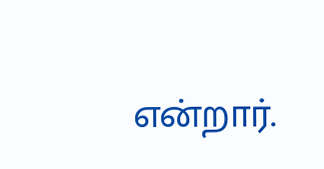என்றார்.